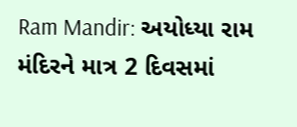Ram Mandir: અયોધ્યા રામ મંદિરને માત્ર 2 દિવસમાં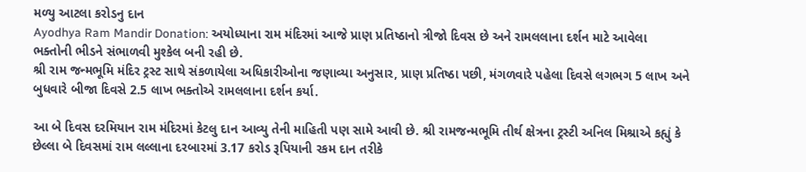મળ્યુ આટલા કરોડનુ દાન
Ayodhya Ram Mandir Donation: અયોધ્યાના રામ મંદિરમાં આજે પ્રાણ પ્રતિષ્ઠાનો ત્રીજો દિવસ છે અને રામલલાના દર્શન માટે આવેલા ભક્તોની ભીડને સંભાળવી મુશ્કેલ બની રહી છે.
શ્રી રામ જન્મભૂમિ મંદિર ટ્રસ્ટ સાથે સંકળાયેલા અધિકારીઓના જણાવ્યા અનુસાર, પ્રાણ પ્રતિષ્ઠા પછી, મંગળવારે પહેલા દિવસે લગભગ 5 લાખ અને બુધવારે બીજા દિવસે 2.5 લાખ ભક્તોએ રામલલાના દર્શન કર્યા.

આ બે દિવસ દરમિયાન રામ મંદિરમાં કેટલુ દાન આવ્યુ તેની માહિતી પણ સામે આવી છે. શ્રી રામજન્મભૂમિ તીર્થ ક્ષેત્રના ટ્રસ્ટી અનિલ મિશ્રાએ કહ્યું કે છેલ્લા બે દિવસમાં રામ લલ્લાના દરબારમાં 3.17 કરોડ રૂપિયાની રકમ દાન તરીકે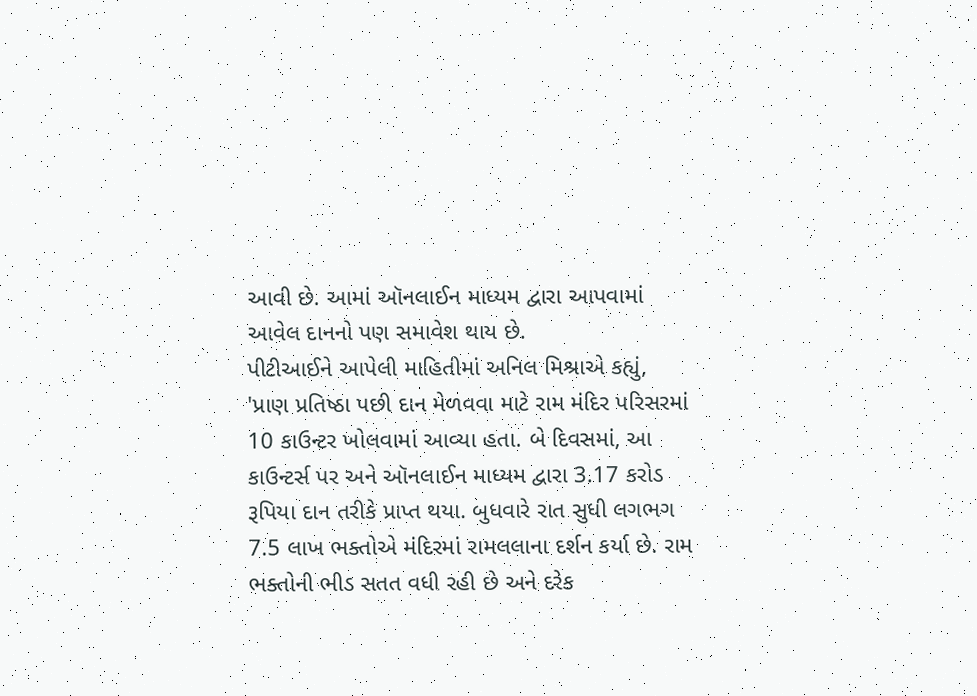આવી છે. આમાં ઑનલાઈન માધ્યમ દ્વારા આપવામાં આવેલ દાનનો પણ સમાવેશ થાય છે.
પીટીઆઈને આપેલી માહિતીમાં અનિલ મિશ્રાએ કહ્યું, 'પ્રાણ પ્રતિષ્ઠા પછી દાન મેળવવા માટે રામ મંદિર પરિસરમાં 10 કાઉન્ટર ખોલવામાં આવ્યા હતા. બે દિવસમાં, આ કાઉન્ટર્સ પર અને ઑનલાઈન માધ્યમ દ્વારા 3.17 કરોડ રૂપિયા દાન તરીકે પ્રાપ્ત થયા. બુધવારે રાત સુધી લગભગ 7.5 લાખ ભક્તોએ મંદિરમાં રામલલાના દર્શન કર્યા છે. રામ ભક્તોની ભીડ સતત વધી રહી છે અને દરેક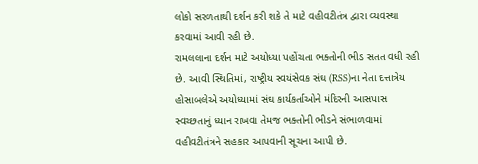લોકો સરળતાથી દર્શન કરી શકે તે માટે વહીવટીતંત્ર દ્વારા વ્યવસ્થા કરવામાં આવી રહી છે.
રામલલાના દર્શન માટે અયોધ્યા પહોંચતા ભક્તોની ભીડ સતત વધી રહી છે. આવી સ્થિતિમાં, રાષ્ટ્રીય સ્વયંસેવક સંઘ (RSS)ના નેતા દત્તાત્રેય હોસાબલેએ અયોધ્યામાં સંઘ કાર્યકર્તાઓને મંદિરની આસપાસ સ્વચ્છતાનું ધ્યાન રાખવા તેમજ ભક્તોની ભીડને સંભાળવામાં વહીવટીતંત્રને સહકાર આપવાની સૂચના આપી છે.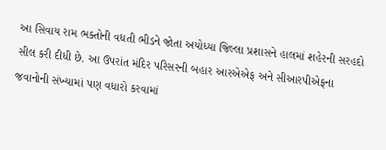આ સિવાય રામ ભક્તોની વધતી ભીડને જોતા અયોધ્યા જિલ્લા પ્રશાસને હાલમાં શહેરની સરહદો સીલ કરી દીધી છે. આ ઉપરાંત મંદિર પરિસરની બહાર આરએએફ અને સીઆરપીએફના જવાનોની સંખ્યામાં પણ વધારો કરવામાં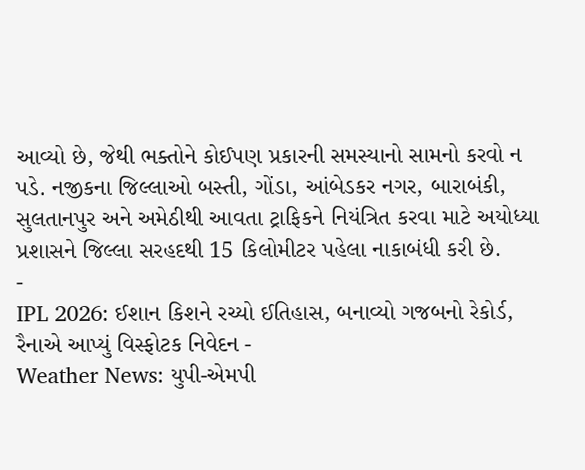આવ્યો છે, જેથી ભક્તોને કોઈપણ પ્રકારની સમસ્યાનો સામનો કરવો ન પડે. નજીકના જિલ્લાઓ બસ્તી, ગોંડા, આંબેડકર નગર, બારાબંકી, સુલતાનપુર અને અમેઠીથી આવતા ટ્રાફિકને નિયંત્રિત કરવા માટે અયોધ્યા પ્રશાસને જિલ્લા સરહદથી 15 કિલોમીટર પહેલા નાકાબંધી કરી છે.
-
IPL 2026: ઈશાન કિશને રચ્યો ઈતિહાસ, બનાવ્યો ગજબનો રેકોર્ડ, રૈનાએ આપ્યું વિસ્ફોટક નિવેદન -
Weather News: યુપી-એમપી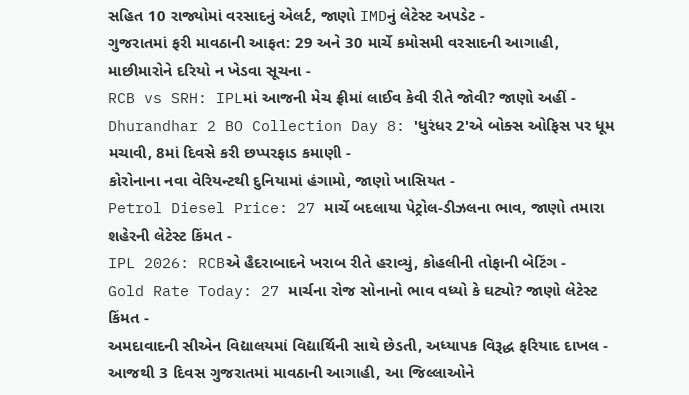સહિત 10 રાજ્યોમાં વરસાદનું એલર્ટ, જાણો IMDનું લેટેસ્ટ અપડેટ -
ગુજરાતમાં ફરી માવઠાની આફત: 29 અને 30 માર્ચે કમોસમી વરસાદની આગાહી, માછીમારોને દરિયો ન ખેડવા સૂચના -
RCB vs SRH: IPLમાં આજની મેચ ફ્રીમાં લાઈવ કેવી રીતે જોવી? જાણો અહીં -
Dhurandhar 2 BO Collection Day 8: 'ધુરંધર 2'એ બોક્સ ઓફિસ પર ધૂમ મચાવી, 8માં દિવસે કરી છપ્પરફાડ કમાણી -
કોરોનાના નવા વેરિયન્ટથી દુનિયામાં હંગામો, જાણો ખાસિયત -
Petrol Diesel Price: 27 માર્ચે બદલાયા પેટ્રોલ-ડીઝલના ભાવ, જાણો તમારા શહેરની લેટેસ્ટ કિંમત -
IPL 2026: RCBએ હૈદરાબાદને ખરાબ રીતે હરાવ્યું, કોહલીની તોફાની બેટિંગ -
Gold Rate Today: 27 માર્ચના રોજ સોનાનો ભાવ વધ્યો કે ઘટ્યો? જાણો લેટેસ્ટ કિંમત -
અમદાવાદની સીએન વિદ્યાલયમાં વિદ્યાર્થિની સાથે છેડતી, અધ્યાપક વિરૂદ્ધ ફરિયાદ દાખલ -
આજથી 3 દિવસ ગુજરાતમાં માવઠાની આગાહી, આ જિલ્લાઓને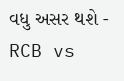વધુ અસર થશે -
RCB vs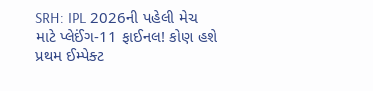SRH: IPL 2026ની પહેલી મેચ માટે પ્લેઈંગ-11 ફાઈનલ! કોણ હશે પ્રથમ ઈમ્પેક્ટ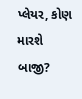પ્લેયર, કોણ મારશે બાજી?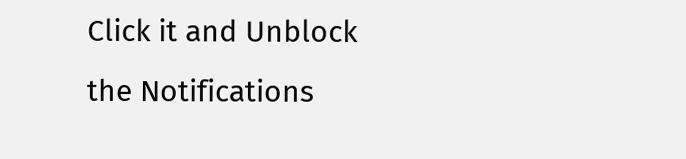Click it and Unblock the Notifications